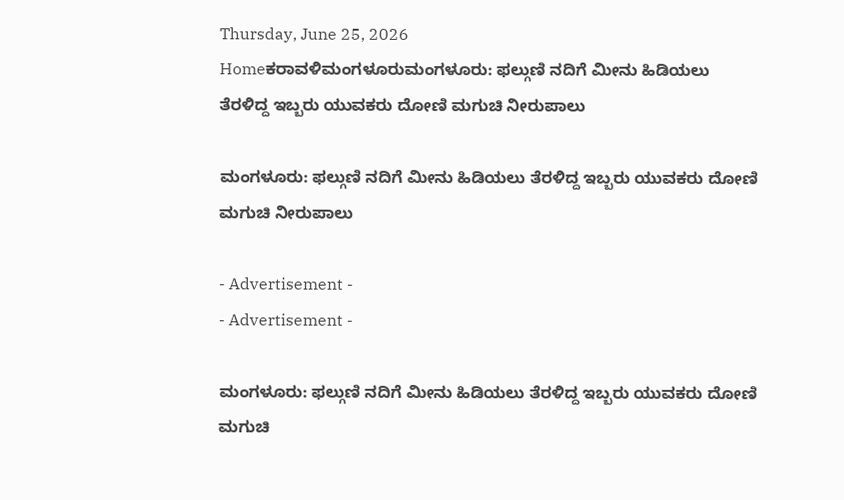Thursday, June 25, 2026
Homeಕರಾವಳಿಮಂಗಳೂರುಮಂಗಳೂರು: ಫಲ್ಗುಣಿ ನದಿಗೆ ಮೀನು ಹಿಡಿಯಲು ತೆರಳಿದ್ದ ಇಬ್ಬರು ಯುವಕರು ದೋಣಿ ಮಗುಚಿ ನೀರುಪಾಲು

ಮಂಗಳೂರು: ಫಲ್ಗುಣಿ ನದಿಗೆ ಮೀನು ಹಿಡಿಯಲು ತೆರಳಿದ್ದ ಇಬ್ಬರು ಯುವಕರು ದೋಣಿ ಮಗುಚಿ ನೀರುಪಾಲು

- Advertisement -
- Advertisement -

ಮಂಗಳೂರು: ಫಲ್ಗುಣಿ ನದಿಗೆ ಮೀನು ಹಿಡಿಯಲು ತೆರಳಿದ್ದ ಇಬ್ಬರು ಯುವಕರು ದೋಣಿ ಮಗುಚಿ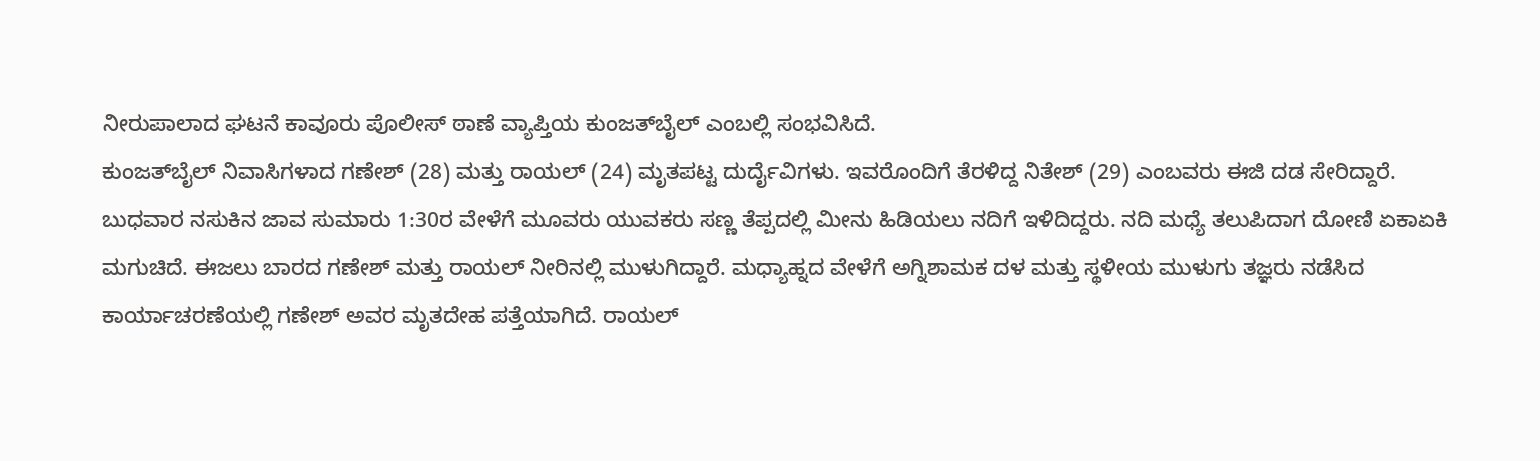ನೀರುಪಾಲಾದ ಘಟನೆ ಕಾವೂರು ಪೊಲೀಸ್ ಠಾಣೆ ವ್ಯಾಪ್ತಿಯ ಕುಂಜತ್‌ಬೈಲ್ ಎಂಬಲ್ಲಿ ಸಂಭವಿಸಿದೆ.
ಕುಂಜತ್‌ಬೈಲ್ ನಿವಾಸಿಗಳಾದ ಗಣೇಶ್ (28) ಮತ್ತು ರಾಯಲ್ (24) ಮೃತಪಟ್ಟ ದುರ್ದೈವಿಗಳು. ಇವರೊಂದಿಗೆ ತೆರಳಿದ್ದ ನಿತೇಶ್ (29) ಎಂಬವರು ಈಜಿ ದಡ ಸೇರಿದ್ದಾರೆ.
ಬುಧವಾರ ನಸುಕಿನ ಜಾವ ಸುಮಾರು 1:30ರ ವೇಳೆಗೆ ಮೂವರು ಯುವಕರು ಸಣ್ಣ ತೆಪ್ಪದಲ್ಲಿ ಮೀನು ಹಿಡಿಯಲು ನದಿಗೆ ಇಳಿದಿದ್ದರು. ನದಿ ಮಧ್ಯೆ ತಲುಪಿದಾಗ ದೋಣಿ ಏಕಾಏಕಿ ಮಗುಚಿದೆ. ಈಜಲು ಬಾರದ ಗಣೇಶ್ ಮತ್ತು ರಾಯಲ್ ನೀರಿನಲ್ಲಿ ಮುಳುಗಿದ್ದಾರೆ. ಮಧ್ಯಾಹ್ನದ ವೇಳೆಗೆ ಅಗ್ನಿಶಾಮಕ ದಳ ಮತ್ತು ಸ್ಥಳೀಯ ಮುಳುಗು ತಜ್ಞರು ನಡೆಸಿದ ಕಾರ್ಯಾಚರಣೆಯಲ್ಲಿ ಗಣೇಶ್ ಅವರ ಮೃತದೇಹ ಪತ್ತೆಯಾಗಿದೆ. ರಾಯಲ್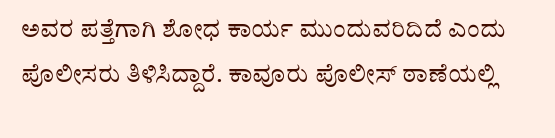ಅವರ ಪತ್ತೆಗಾಗಿ ಶೋಧ ಕಾರ್ಯ ಮುಂದುವರಿದಿದೆ ಎಂದು ಪೊಲೀಸರು ತಿಳಿಸಿದ್ದಾರೆ. ಕಾವೂರು ಪೊಲೀಸ್ ಠಾಣೆಯಲ್ಲಿ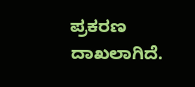ಪ್ರಕರಣ ದಾಖಲಾಗಿದೆ.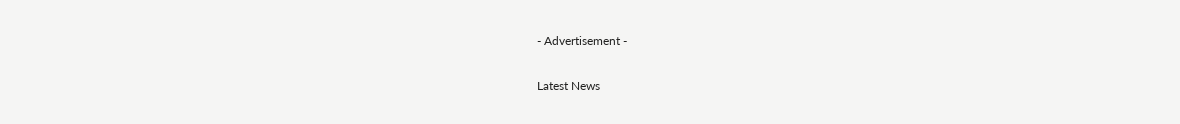- Advertisement -

Latest News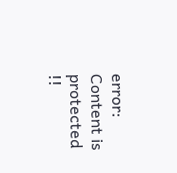error: Content is protected !!